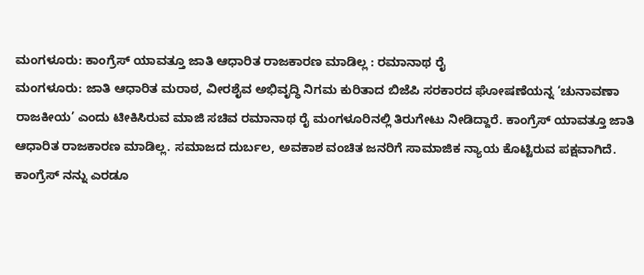ಮಂಗಳೂರು: ಕಾಂಗ್ರೆಸ್ ಯಾವತ್ತೂ ಜಾತಿ ಆಧಾರಿತ ರಾಜಕಾರಣ ಮಾಡಿಲ್ಲ : ರಮಾನಾಥ ರೈ
ಮಂಗಳೂರು: ಜಾತಿ ಆಧಾರಿತ ಮರಾಠ, ವೀರಶೈವ ಅಭಿವೃದ್ಧಿ ನಿಗಮ ಕುರಿತಾದ ಬಿಜೆಪಿ ಸರಕಾರದ ಘೋಷಣೆಯನ್ನ ‘ಚುನಾವಣಾ ರಾಜಕೀಯ’ ಎಂದು ಟೀಕಿಸಿರುವ ಮಾಜಿ ಸಚಿವ ರಮಾನಾಥ ರೈ ಮಂಗಳೂರಿನಲ್ಲಿ ತಿರುಗೇಟು ನೀಡಿದ್ದಾರೆ. ಕಾಂಗ್ರೆಸ್ ಯಾವತ್ತೂ ಜಾತಿ ಆಧಾರಿತ ರಾಜಕಾರಣ ಮಾಡಿಲ್ಲ. ಸಮಾಜದ ದುರ್ಬಲ, ಅವಕಾಶ ವಂಚಿತ ಜನರಿಗೆ ಸಾಮಾಜಿಕ ನ್ಯಾಯ ಕೊಟ್ಟಿರುವ ಪಕ್ಷವಾಗಿದೆ.
ಕಾಂಗ್ರೆಸ್ ನನ್ನು ಎರಡೂ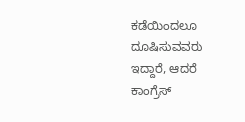ಕಡೆಯಿಂದಲೂ ದೂಷಿಸುವವರು ಇದ್ದಾರೆ, ಆದರೆ ಕಾಂಗ್ರೆಸ್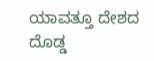ಯಾವತ್ತೂ ದೇಶದ ದೊಡ್ಡ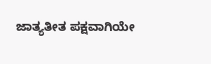ಜಾತ್ಯತೀತ ಪಕ್ಷವಾಗಿಯೇ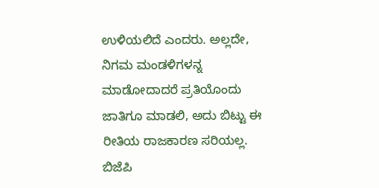ಉಳಿಯಲಿದೆ ಎಂದರು. ಅಲ್ಲದೇ, ನಿಗಮ ಮಂಡಳಿಗಳನ್ನ ಮಾಡೋದಾದರೆ ಪ್ರತಿಯೊಂದು ಜಾತಿಗೂ ಮಾಡಲಿ, ಅದು ಬಿಟ್ಟು ಈ ರೀತಿಯ ರಾಜಕಾರಣ ಸರಿಯಲ್ಲ. ಬಿಜೆಪಿ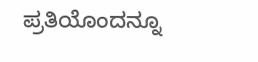ಪ್ರತಿಯೊಂದನ್ನೂ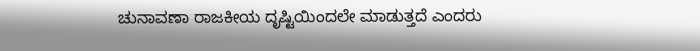ಚುನಾವಣಾ ರಾಜಕೀಯ ದೃಷ್ಟಿಯಿಂದಲೇ ಮಾಡುತ್ತದೆ ಎಂದರು